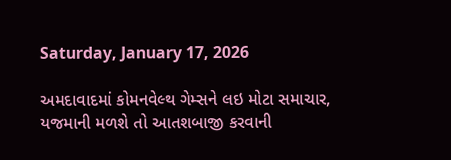Saturday, January 17, 2026

અમદાવાદમાં કોમનવેલ્થ ગેમ્સને લઇ મોટા સમાચાર, યજમાની મળશે તો આતશબાજી કરવાની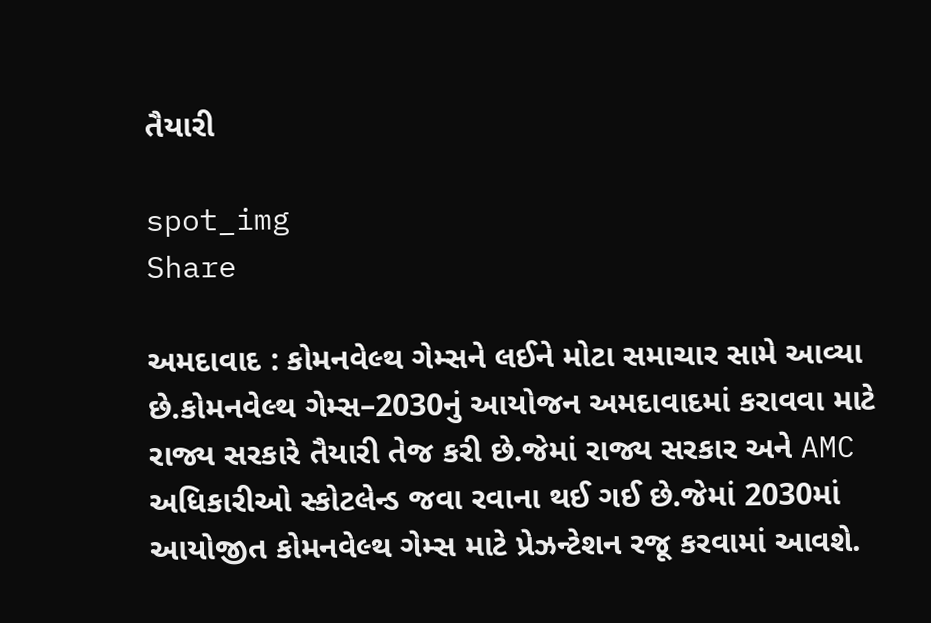તૈયારી

spot_img
Share

અમદાવાદ : કોમનવેલ્થ ગેમ્સને લઈને મોટા સમાચાર સામે આવ્યા છે.કોમનવેલ્થ ગેમ્સ–2030નું આયોજન અમદાવાદમાં કરાવવા માટે રાજ્ય સરકારે તૈયારી તેજ કરી છે.જેમાં રાજ્ય સરકાર અને AMC અધિકારીઓ સ્કોટલેન્ડ જવા રવાના થઈ ગઈ છે.જેમાં 2030માં આયોજીત કોમનવેલ્થ ગેમ્સ માટે પ્રેઝન્ટેશન રજૂ કરવામાં આવશે.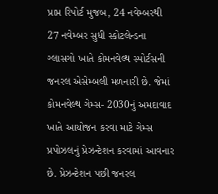પ્રાપ્ત રિપોર્ટ મુજબ, 24 નવેમ્બરથી 27 નવેમ્બર સુધી સ્કોટલેન્ડના ગ્લાસગો ખાતે કોમનવેલ્થ સ્પોર્ટસની જનરલ એસેમ્બલી મળનારી છે. જેમાં કોમનવેલ્થ ગેમ્સ- 2030નું અમદાવાદ ખાતે આયોજન કરવા માટે ગેમ્સ પ્રપોઝલનું પ્રેઝન્ટેશન કરવામાં આવનાર છે. પ્રેઝન્ટેશન પછી જનરલ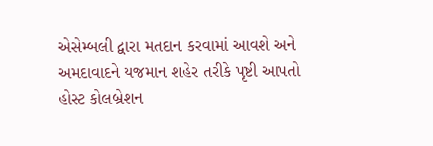એસેમ્બલી દ્વારા મતદાન કરવામાં આવશે અને અમદાવાદને યજમાન શહેર તરીકે પૃષ્ટી આપતો હોસ્ટ કોલબ્રેશન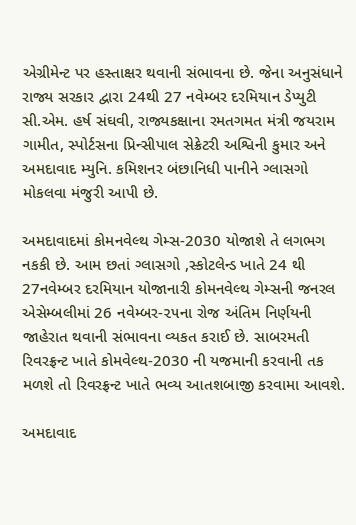એગ્રીમેન્ટ પર હસ્તાક્ષર થવાની સંભાવના છે. જેના અનુસંધાને રાજ્ય સરકાર દ્વારા 24થી 27 નવેમ્બર દરમિયાન ડેપ્યુટી સી.એમ. હર્ષ સંઘવી, રાજ્યકક્ષાના રમતગમત મંત્રી જયરામ ગામીત, સ્પોર્ટસના પ્રિન્સીપાલ સેક્રેટરી અશ્વિની કુમાર અને અમદાવાદ મ્યુનિ. કમિશનર બંછાનિધી પાનીને ગ્લાસગો મોકલવા મંજુરી આપી છે.

અમદાવાદમાં કોમનવેલ્થ ગેમ્સ-2030 યોજાશે તે લગભગ નકકી છે. આમ છતાં ગ્લાસગો ,સ્કોટલેન્ડ ખાતે 24 થી 27નવેમ્બર દરમિયાન યોજાનારી કોમનવેલ્થ ગેમ્સની જનરલ એસેમ્બલીમાં 26 નવેમ્બર-૨૫ના રોજ અંતિમ નિર્ણયની જાહેરાત થવાની સંભાવના વ્યકત કરાઈ છે. સાબરમતી રિવરફ્રન્ટ ખાતે કોમવેલ્થ-2030 ની યજમાની કરવાની તક મળશે તો રિવરફ્રન્ટ ખાતે ભવ્ય આતશબાજી કરવામા આવશે.

અમદાવાદ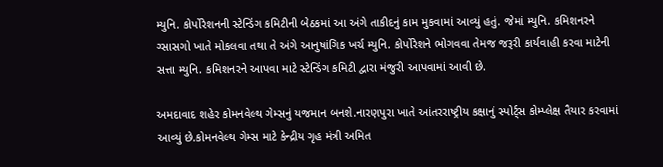મ્યુનિ. કોર્પોરેશનની સ્ટેન્ડિંગ કમિટીની બેઠકમાં આ અંગે તાકીદનું કામ મુકવામાં આવ્યું હતું. જેમાં મ્યુનિ. કમિશનરને ગ્સાસગો ખાતે મોકલવા તથા તે અંગે આનુષાંગિક ખર્ચ મ્યુનિ. કોર્પોરેશને ભોગવવા તેમજ જરૂરી કાર્યવાહી કરવા માટેની સત્તા મ્યુનિ. કમિશનરને આપવા માટે સ્ટેન્ડિંગ કમિટી દ્વારા મંજુરી આપવામાં આવી છે.

અમદાવાદ શહેર કોમનવેલ્થ ગેમ્સનું યજમાન બનશે.નારણપુરા ખાતે આંતરરાષ્ટ્રીય કક્ષાનું સ્પોર્ટ્સ કોમ્પ્લેક્ષ તૈયાર કરવામાં આવ્યું છે.કોમનવેલ્થ ગેમ્સ માટે કેન્દ્રીય ગૃહ મંત્રી અમિત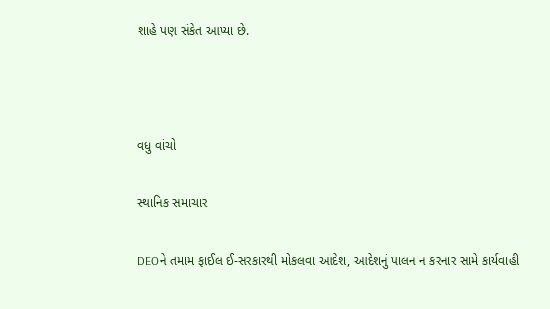શાહે પણ સંકેત આપ્યા છે.



વધુ વાંચો

સ્થાનિક સમાચાર

DEOને તમામ ફાઈલ ઈ-સરકારથી મોકલવા આદેશ, આદેશનું પાલન ન કરનાર સામે કાર્યવાહી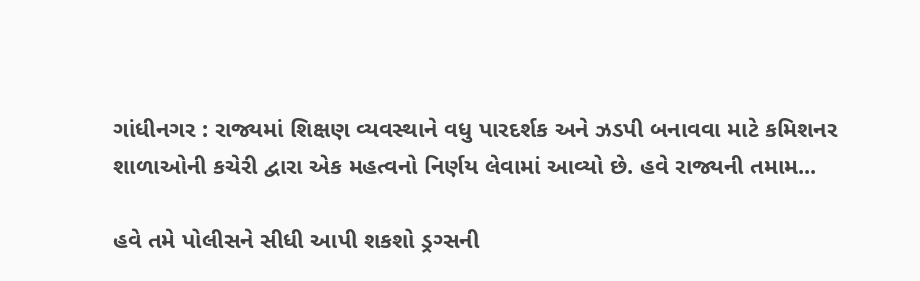ગાંધીનગર : રાજ્યમાં શિક્ષણ વ્યવસ્થાને વધુ પારદર્શક અને ઝડપી બનાવવા માટે કમિશનર શાળાઓની કચેરી દ્વારા એક મહત્વનો નિર્ણય લેવામાં આવ્યો છે. હવે રાજ્યની તમામ...

હવે તમે પોલીસને સીધી આપી શકશો ડ્રગ્સની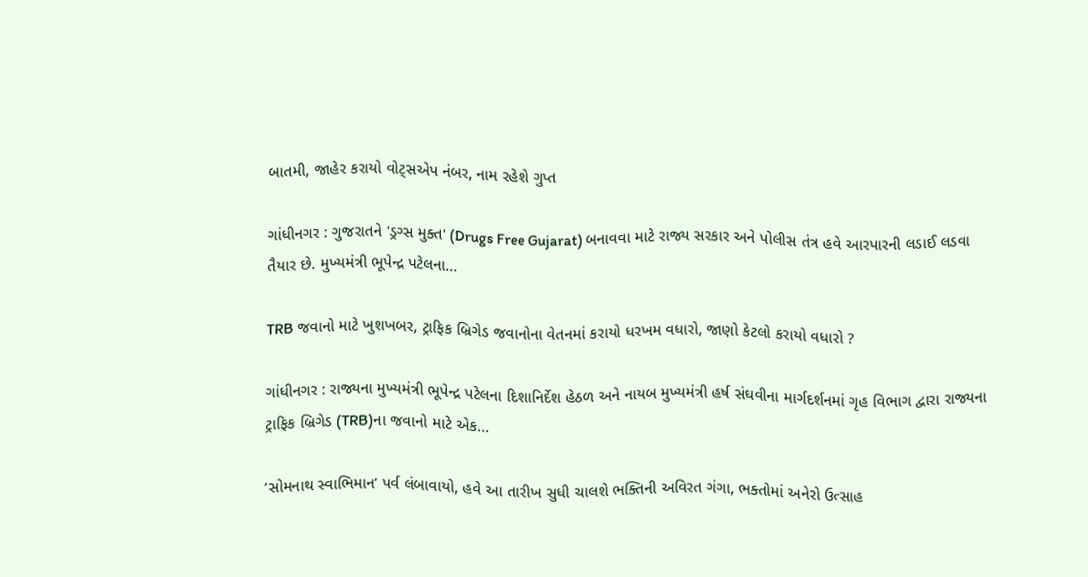બાતમી, જાહેર કરાયો વોટ્સએપ નંબર, નામ રહેશે ગુપ્ત

ગાંધીનગર : ગુજરાતને 'ડ્રગ્સ મુક્ત' (Drugs Free Gujarat) બનાવવા માટે રાજ્ય સરકાર અને પોલીસ તંત્ર હવે આરપારની લડાઈ લડવા તૈયાર છે. મુખ્યમંત્રી ભૂપેન્દ્ર પટેલના...

TRB જવાનો માટે ખુશખબર, ટ્રાફિક બ્રિગેડ જવાનોના વેતનમાં કરાયો ધરખમ વધારો, જાણો કેટલો કરાયો વધારો ?

ગાંધીનગર : રાજ્યના મુખ્યમંત્રી ભૂપેન્દ્ર પટેલના દિશાનિર્દેશ હેઠળ અને નાયબ મુખ્યમંત્રી હર્ષ સંઘવીના માર્ગદર્શનમાં ગૃહ વિભાગ દ્વારા રાજ્યના ટ્રાફિક બ્રિગેડ (TRB)ના જવાનો માટે એક...

‘સોમનાથ સ્વાભિમાન’ પર્વ લંબાવાયો, હવે આ તારીખ સુધી ચાલશે ભક્તિની અવિરત ગંગા, ભક્તોમાં અનેરો ઉત્સાહ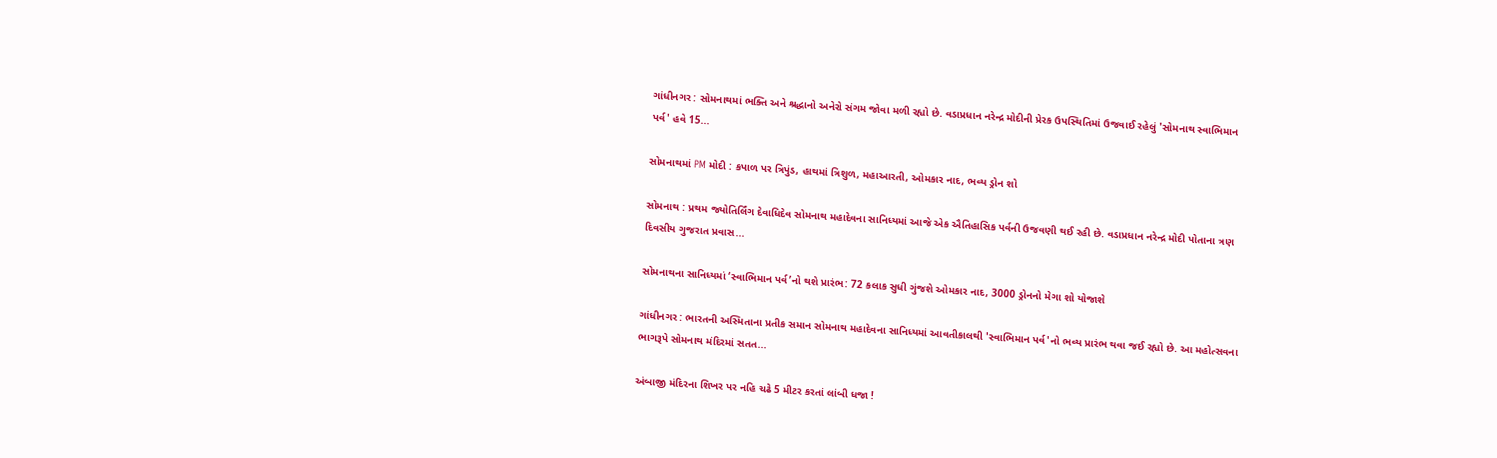ગાંધીનગર : સોમનાથમાં ભક્તિ અને શ્રદ્ધાનો અનેરો સંગમ જોવા મળી રહ્યો છે. વડાપ્રધાન નરેન્દ્ર મોદીની પ્રેરક ઉપસ્થિતિમાં ઉજવાઈ રહેલું 'સોમનાથ સ્વાભિમાન પર્વ' હવે 15...

સોમનાથમાં PM મોદી : કપાળ પર ત્રિપુંડ, હાથમાં ત્રિશુળ, મહાઆરતી, ઓમકાર નાદ, ભવ્ય ડ્રોન શો

સોમનાથ : પ્રથમ જ્યોતિર્લિંગ દેવાધિદેવ સોમનાથ મહાદેવના સાનિધ્યમાં આજે એક ઐતિહાસિક પર્વની ઉજવણી થઈ રહી છે. વડાપ્રધાન નરેન્દ્ર મોદી પોતાના ત્રણ દિવસીય ગુજરાત પ્રવાસ...

સોમનાથના સાનિધ્યમાં ‘સ્વાભિમાન પર્વ’નો થશે પ્રારંભ: 72 કલાક સુધી ગુંજશે ઓમકાર નાદ, 3000 ડ્રોનનો મેગા શો યોજાશે

ગાંધીનગર : ભારતની અસ્મિતાના પ્રતીક સમાન સોમનાથ મહાદેવના સાનિધ્યમાં આવતીકાલથી 'સ્વાભિમાન પર્વ'નો ભવ્ય પ્રારંભ થવા જઈ રહ્યો છે. આ મહોત્સવના ભાગરૂપે સોમનાથ મંદિરમાં સતત...

અંબાજી મંદિરના શિખર પર નહિ ચઢે 5 મીટર કરતાં લાંબી ધજા !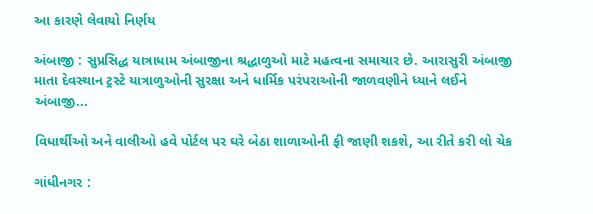આ કારણે લેવાયો નિર્ણય

અંબાજી : સુપ્રસિદ્ધ યાત્રાધામ અંબાજીના શ્રદ્ધાળુઓ માટે મહત્વના સમાચાર છે. આરાસુરી અંબાજી માતા દેવસ્થાન ટ્રસ્ટે યાત્રાળુઓની સુરક્ષા અને ધાર્મિક પરંપરાઓની જાળવણીને ધ્યાને લઈને અંબાજી...

વિધાર્થીઓ અને વાલીઓ હવે પોર્ટલ પર ઘરે બેઠા શાળાઓની ફી જાણી શકશે, આ રીતે કરી લો ચેક

ગાંધીનગર :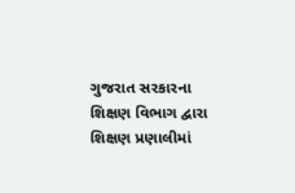ગુજરાત સરકારના શિક્ષણ વિભાગ દ્વારા શિક્ષણ પ્રણાલીમાં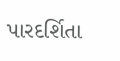પારદર્શિતા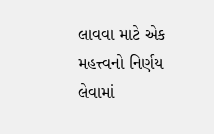લાવવા માટે એક મહત્ત્વનો નિર્ણય લેવામાં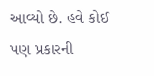આવ્યો છે. હવે કોઈ પણ પ્રકારની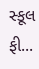સ્કૂલ ફી...